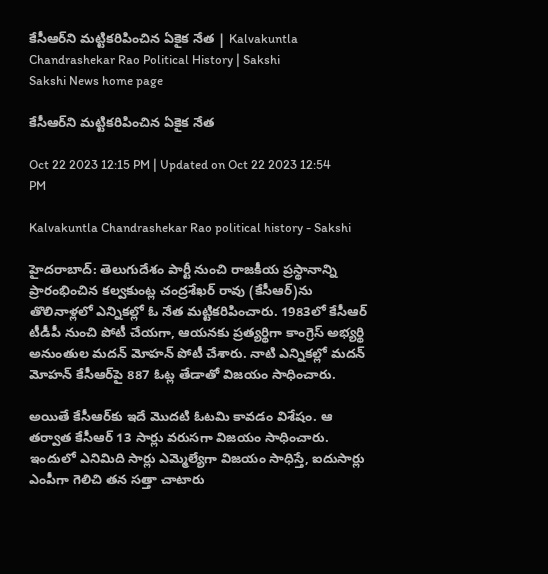కేసీఆర్‌ని మట్టికరిపించిన ఏకైక నేత | Kalvakuntla Chandrashekar Rao Political History | Sakshi
Sakshi News home page

కేసీఆర్‌ని మట్టికరిపించిన ఏకైక నేత

Oct 22 2023 12:15 PM | Updated on Oct 22 2023 12:54 PM

Kalvakuntla Chandrashekar Rao political history - Sakshi

హైదరాబాద్: తెలుగుదేశం పార్టీ నుంచి రాజకీయ ప్రస్థానాన్ని ప్రారంభించిన కల్వకుంట్ల చంద్రశేఖర్‌ రావు (కేసీఆర్)ను తొలినాళ్లలో ఎన్నికల్లో ఓ నేత మట్టికరిపించారు. 1983లో కేసీఆర్ టీడీపీ నుంచి పోటీ చేయగా, ఆయనకు ప్రత్యర్థిగా కాంగ్రెస్ అభ్యర్థి అనుంతుల మదన్ మోహన్ పోటీ చేశారు. నాటి ఎన్నికల్లో మదన్‌ మోహన్‌ కేసీఆర్‌పై 887 ఓట్ల తేడాతో విజయం సాధించారు.

అయితే కేసీఆర్‌కు ఇదే మొదటి ఓటమి కావడం విశేషం. ఆ తర్వాత కేసీఆర్‌ 13 సార్లు వరుసగా విజయం సాధించారు. ఇందులో ఎనిమిది సార్లు ఎమ్మెల్యేగా విజయం సాధిస్తే, ఐదుసార్లు ఎంపీగా గెలిచి తన సత్తా చాటారు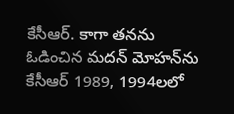కేసీఆర్. కాగా తనను ఓడించిన మదన్ మోహన్‌ను కేసీఆర్ 1989, 1994లలో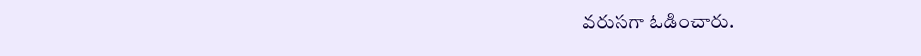వరుసగా ఓడించారు.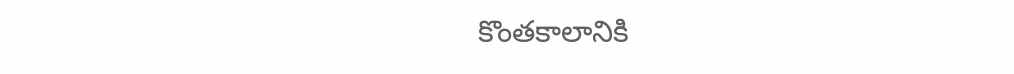కొంతకాలానికి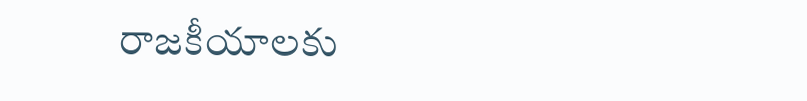రాజకీయాలకు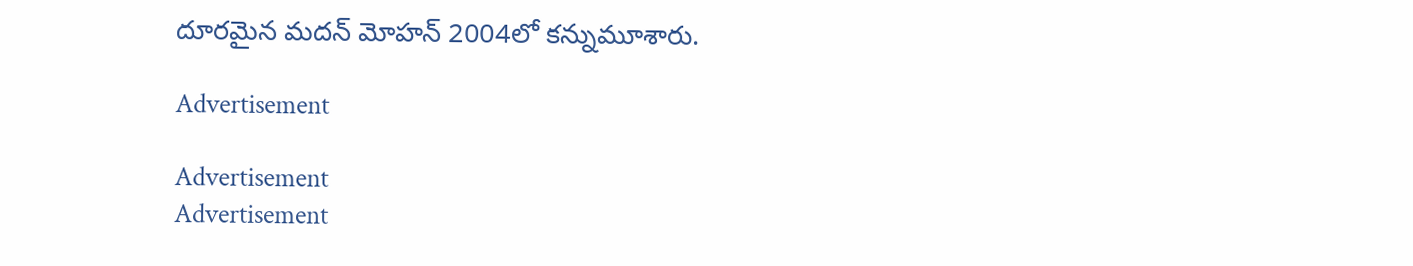దూరమైన మదన్ మోహన్ 2004లో కన్నుమూశారు.

Advertisement

Advertisement
Advertisement